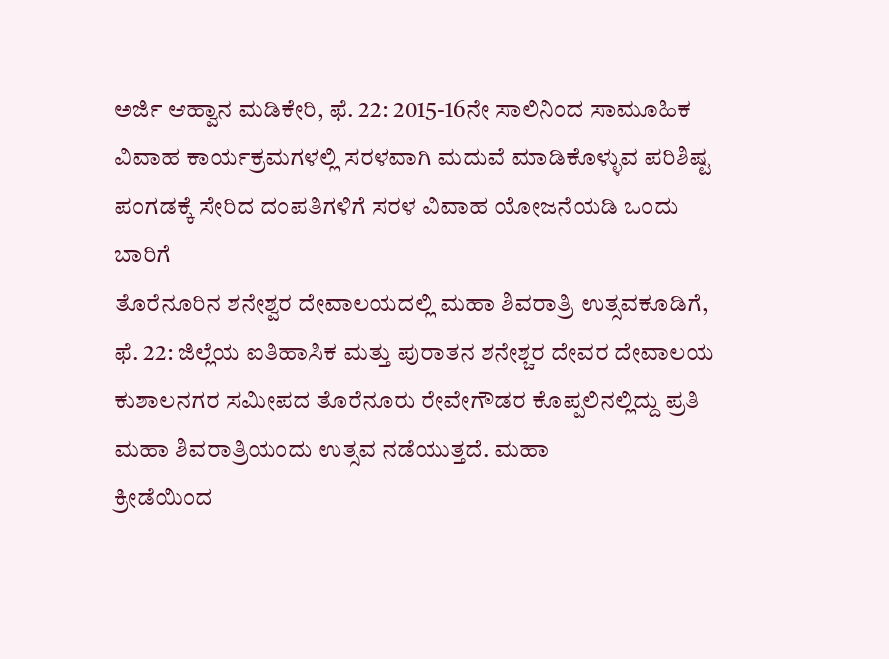ಅರ್ಜಿ ಆಹ್ವಾನ ಮಡಿಕೇರಿ, ಫೆ. 22: 2015-16ನೇ ಸಾಲಿನಿಂದ ಸಾಮೂಹಿಕ ವಿವಾಹ ಕಾರ್ಯಕ್ರಮಗಳಲ್ಲಿ ಸರಳವಾಗಿ ಮದುವೆ ಮಾಡಿಕೊಳ್ಳುವ ಪರಿಶಿಷ್ಟ ಪಂಗಡಕ್ಕೆ ಸೇರಿದ ದಂಪತಿಗಳಿಗೆ ಸರಳ ವಿವಾಹ ಯೋಜನೆಯಡಿ ಒಂದು ಬಾರಿಗೆ
ತೊರೆನೂರಿನ ಶನೇಶ್ವರ ದೇವಾಲಯದಲ್ಲಿ ಮಹಾ ಶಿವರಾತ್ರಿ ಉತ್ಸವಕೂಡಿಗೆ, ಫೆ. 22: ಜಿಲ್ಲೆಯ ಐತಿಹಾಸಿಕ ಮತ್ತು ಪುರಾತನ ಶನೇಶ್ಚರ ದೇವರ ದೇವಾಲಯ ಕುಶಾಲನಗರ ಸಮೀಪದ ತೊರೆನೂರು ರೇವೇಗೌಡರ ಕೊಪ್ಪಲಿನಲ್ಲಿದ್ದು ಪ್ರತಿ ಮಹಾ ಶಿವರಾತ್ರಿಯಂದು ಉತ್ಸವ ನಡೆಯುತ್ತದೆ. ಮಹಾ
ಕ್ರೀಡೆಯಿಂದ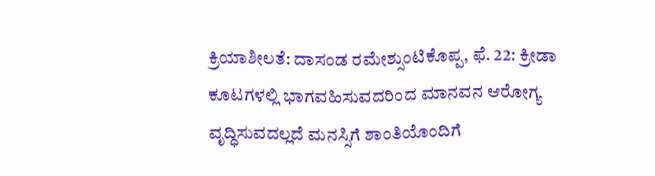ಕ್ರಿಯಾಶೀಲತೆ: ದಾಸಂಡ ರಮೇಶ್ಸುಂಟಿಕೊಪ್ಪ, ಫೆ. 22: ಕ್ರೀಡಾ ಕೂಟಗಳಲ್ಲಿ ಭಾಗವಹಿಸುವದರಿಂದ ಮಾನವನ ಆರೋಗ್ಯ ವೃದ್ಧಿಸುವದಲ್ಲದೆ ಮನಸ್ಸಿಗೆ ಶಾಂತಿಯೊಂದಿಗೆ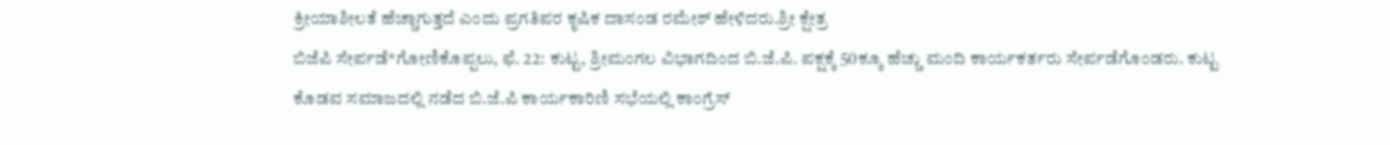ಕ್ರೀಯಾಶೀಲತೆ ಹೆಚ್ಚಾಗುತ್ತದೆ ಎಂದು ಪ್ರಗತಿಪರ ಕೃಷಿಕ ದಾಸಂಡ ರಮೇಶ್ ಹೇಳಿದರು.ಶ್ರೀ ಕ್ಷೇತ್ರ
ಬಿಜೆಪಿ ಸೇರ್ಪಡೆ*ಗೋಣಿಕೊಪ್ಪಲು, ಫೆ. 22: ಕುಟ್ಟ, ಶ್ರೀಮಂಗಲ ವಿಭಾಗದಿಂದ ಬಿ.ಜೆ.ಪಿ. ಪಕ್ಷಕ್ಕೆ 50ಕ್ಕೂ ಹೆಚ್ಚು ಮಂದಿ ಕಾರ್ಯಕರ್ತರು ಸೇರ್ಪಡೆಗೊಂಡರು. ಕುಟ್ಟ ಕೊಡವ ಸಮಾಜದಲ್ಲಿ ನಡೆದ ಬಿ.ಜೆ.ಪಿ ಕಾರ್ಯಕಾರಿಣಿ ಸಭೆಯಲ್ಲಿ ಕಾಂಗ್ರೆಸ್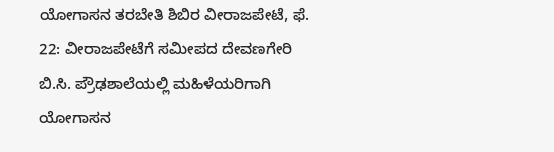ಯೋಗಾಸನ ತರಬೇತಿ ಶಿಬಿರ ವೀರಾಜಪೇಟೆ, ಫೆ. 22: ವೀರಾಜಪೇಟೆಗೆ ಸಮೀಪದ ದೇವಣಗೇರಿ ಬಿ.ಸಿ. ಪ್ರೌಢಶಾಲೆಯಲ್ಲಿ ಮಹಿಳೆಯರಿಗಾಗಿ ಯೋಗಾಸನ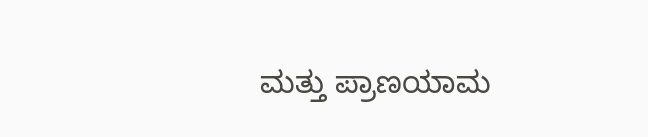ಮತ್ತು ಪ್ರಾಣಯಾಮ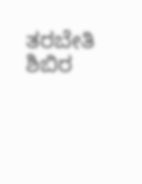ತರಬೇತಿ ಶಿಬಿರ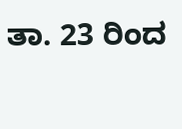ತಾ. 23 ರಿಂದ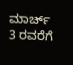ಮಾರ್ಚ್ 3 ರವರೆಗೆ